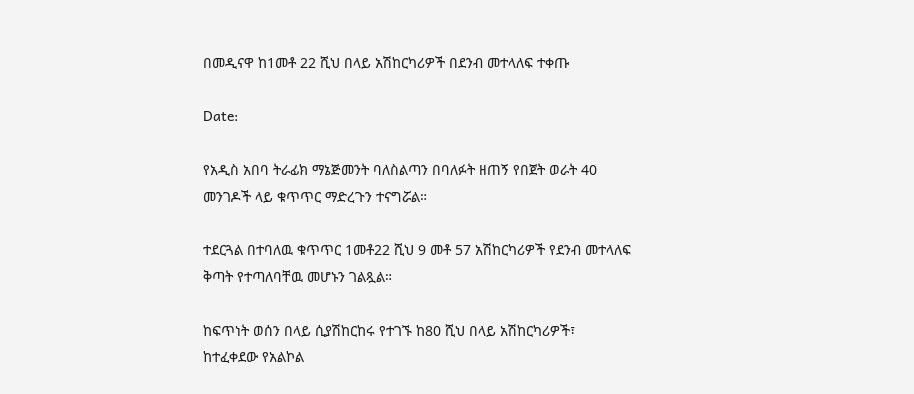በመዲናዋ ከ1መቶ 22 ሺህ በላይ አሽከርካሪዎች በደንብ መተላለፍ ተቀጡ

Date:

የአዲስ አበባ ትራፊክ ማኔጅመንት ባለስልጣን በባለፉት ዘጠኝ የበጀት ወራት 40 መንገዶች ላይ ቁጥጥር ማድረጉን ተናግሯል።

ተደርጓል በተባለዉ ቁጥጥር 1መቶ22 ሺህ 9 መቶ 57 አሽከርካሪዎች የደንብ መተላለፍ ቅጣት የተጣለባቸዉ መሆኑን ገልጿል።

ከፍጥነት ወሰን በላይ ሲያሽከርከሩ የተገኙ ከ80 ሺህ በላይ አሽከርካሪዎች፣ ከተፈቀደው የአልኮል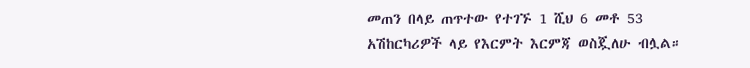መጠን በላይ ጠጥተው የተገኙ 1 ሺህ 6 መቶ 53 አሽከርካሪዎች ላይ የእርምት እርምጃ ወስጇለሁ ብሏል።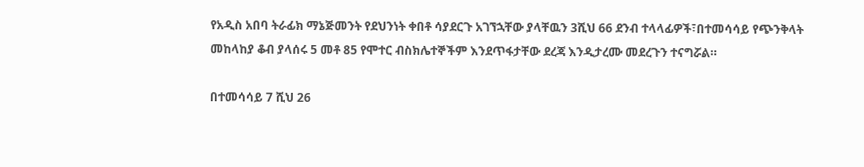የአዲስ አበባ ትራፊክ ማኔጅመንት የደህንነት ቀበቶ ሳያደርጉ አገኘኋቸው ያላቸዉን 3ሺህ 66 ደንብ ተላላፊዎች፣በተመሳሳይ የጭንቅላት መከላከያ ቆብ ያላሰሩ 5 መቶ 85 የሞተር ብስክሌተኞችም እንደጥፋታቸው ደረጃ እንዲታረሙ መደረጉን ተናግሯል።

በተመሳሳይ 7 ሺህ 26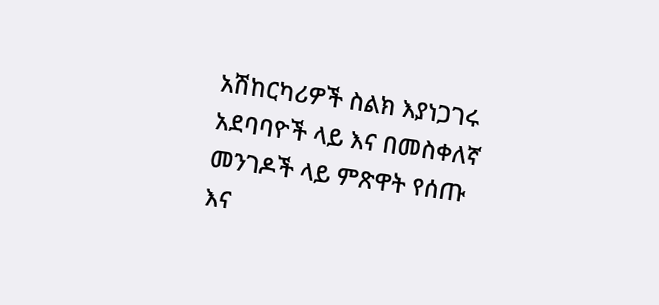አሽከርካሪዎች ስልክ እያነጋገሩ አደባባዮች ላይ እና በመስቀለኛ መንገዶች ላይ ምጽዋት የሰጡ እና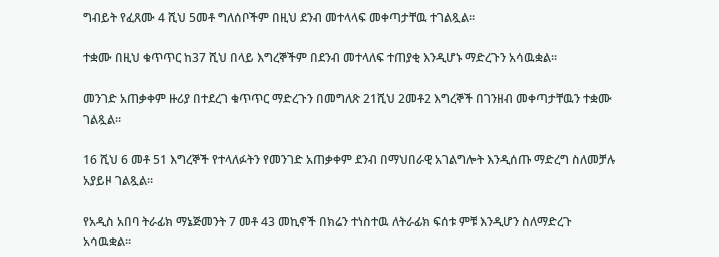ግብይት የፈጸሙ 4 ሺህ 5መቶ ግለሰቦችም በዚህ ደንብ መተላላፍ መቀጣታቸዉ ተገልጿል።

ተቋሙ በዚህ ቁጥጥር ከ37 ሺህ በላይ እግረኞችም በደንብ መተላለፍ ተጠያቂ እንዲሆኑ ማድረጉን አሳዉቋል።

መንገድ አጠቃቀም ዙሪያ በተደረገ ቁጥጥር ማድረጉን በመግለጽ 21ሺህ 2መቶ2 እግረኞች በገንዘብ መቀጣታቸዉን ተቋሙ ገልጿል።

16 ሺህ 6 መቶ 51 እግረኞች የተላለፉትን የመንገድ አጠቃቀም ደንብ በማህበራዊ አገልግሎት እንዲሰጡ ማድረግ ስለመቻሉ አያይዞ ገልጿል፡፡

የአዲስ አበባ ትራፊክ ማኔጅመንት 7 መቶ 43 መኪኖች በክሬን ተነስተዉ ለትራፊክ ፍሰቱ ምቹ እንዲሆን ስለማድረጉ አሳዉቋል።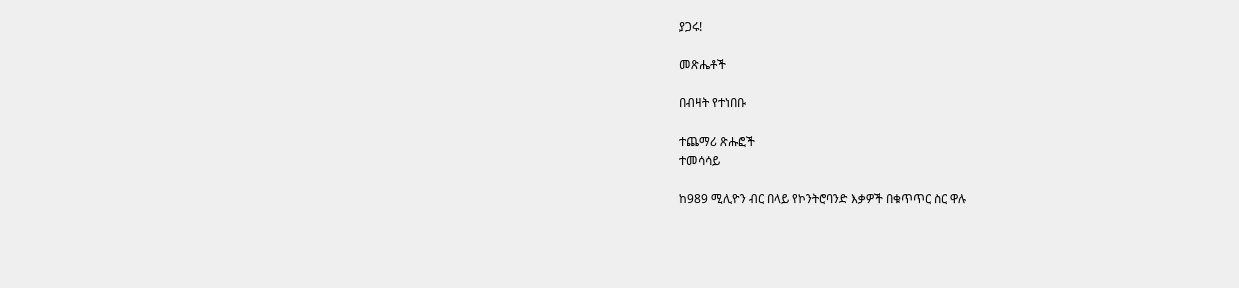ያጋሩ!

መጽሔቶች

በብዛት የተነበቡ

ተጨማሪ ጽሑፎች
ተመሳሳይ

ከ989 ሚሊዮን ብር በላይ የኮንትሮባንድ እቃዎች በቁጥጥር ስር ዋሉ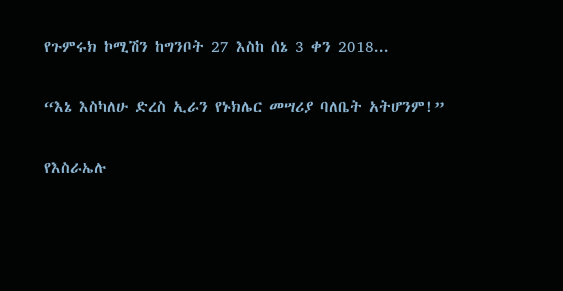የጉምሩክ ኮሚሽን ከግንቦት 27 እስከ ሰኔ 3 ቀን 2018...

“እኔ እስካለሁ ድረስ ኢራን የኑክሌር መሣሪያ ባለቤት አትሆንም!”

የእስራኤሉ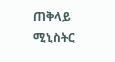ጠቅላይ ሚኒስትር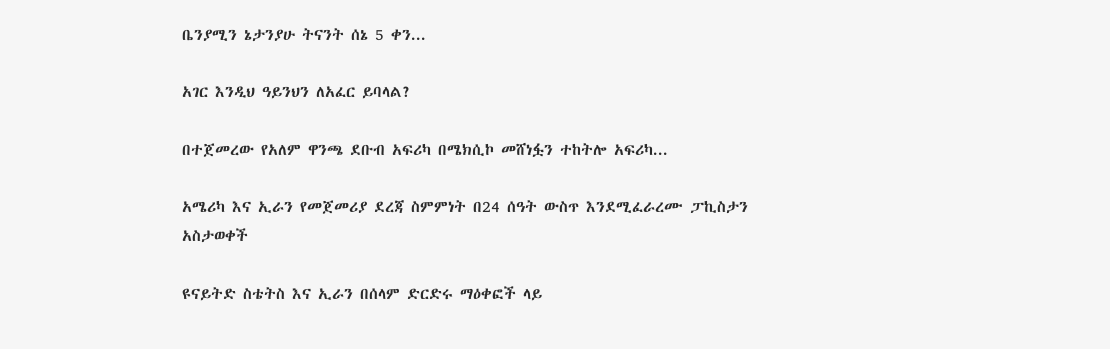ቤንያሚን ኔታንያሁ ትናንት ሰኔ 5 ቀን...

አገር እንዲህ ዓይንህን ለአፈር ይባላል?

በተጀመረው የአለም ዋንጫ ደቡብ አፍሪካ በሜክሲኮ መሸነፏን ተከትሎ አፍሪካ...

አሜሪካ እና ኢራን የመጀመሪያ ደረጃ ስምምነት በ24 ሰዓት ውስጥ እንደሚፈራረሙ ፓኪስታን አስታወቀች

ዩናይትድ ስቴትስ እና ኢራን በሰላም ድርድሩ ማዕቀፎች ላይ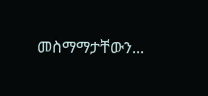መስማማታቸውን...